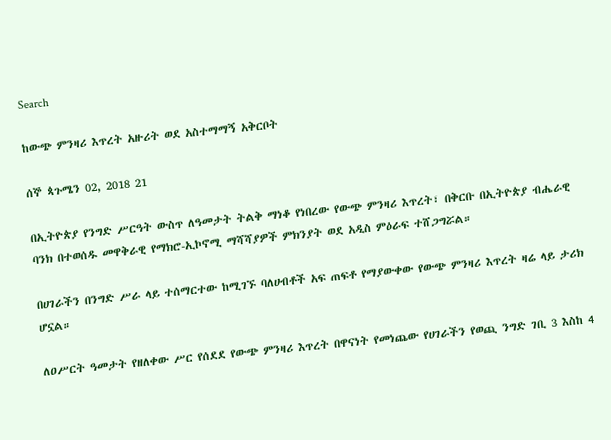Search

ከውጭ ምንዛሪ እጥረት አዙሪት ወደ አስተማማኝ አቅርቦት

ሰኞ ጳጉሜን 02, 2018 21

በኢትዮጵያ የንግድ ሥርዓት ውስጥ ለዓመታት ትልቅ ማነቆ የነበረው የውጭ ምንዛሪ እጥረት፣ በቅርቡ በኢትዮጵያ ብሔራዊ ባንክ በተወሰዱ መዋቅራዊ የማክሮ-ኢኮኖሚ ማሻሻያዎች ምክንያት ወደ አዲስ ምዕራፍ ተሸጋግሯል።

በሀገራችን በንግድ ሥራ ላይ ተሰማርተው ከሚገኙ ባለሀብቶች አፍ ጠፍቶ የማያውቀው የውጭ ምንዛሪ እጥረት ዛሬ ላይ ታሪክ ሆኗል።

ለዐሥርት ዓመታት የዘለቀው ሥር የሰደደ የውጭ ምንዛሪ እጥረት በዋናነት የመነጨው የሀገራችን የወጪ ንግድ ገቢ 3 እስከ 4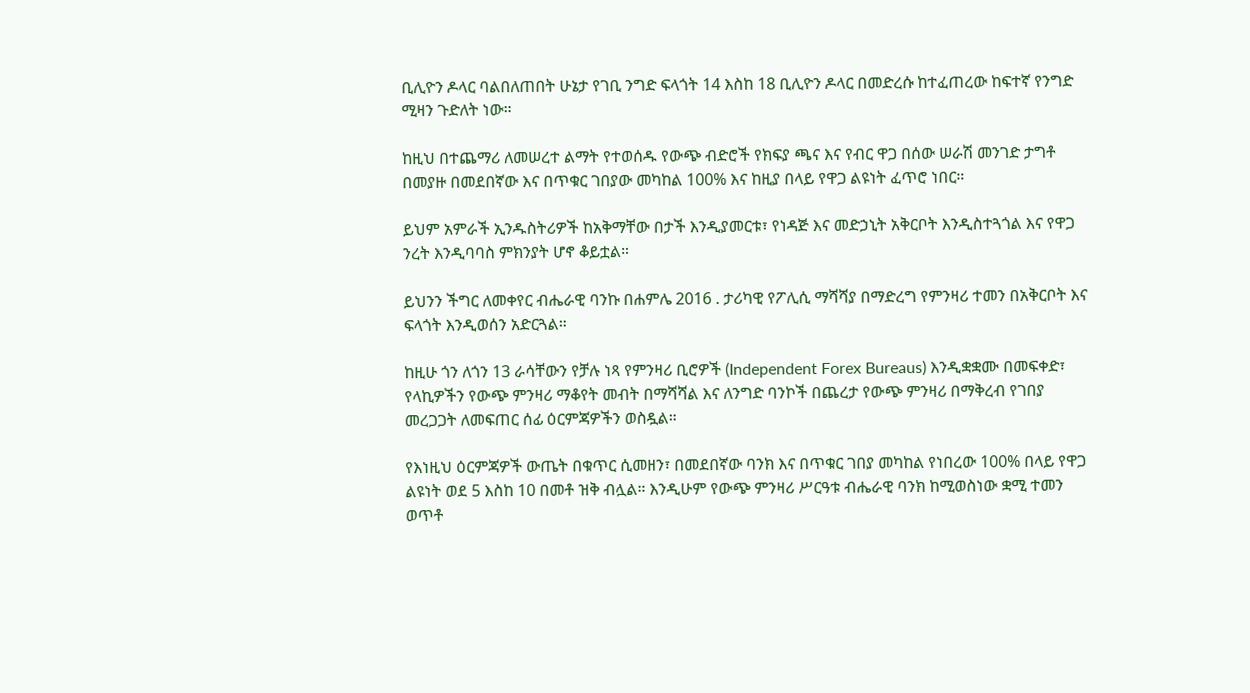ቢሊዮን ዶላር ባልበለጠበት ሁኔታ የገቢ ንግድ ፍላጎት 14 እስከ 18 ቢሊዮን ዶላር በመድረሱ ከተፈጠረው ከፍተኛ የንግድ ሚዛን ጉድለት ነው።

ከዚህ በተጨማሪ ለመሠረተ ልማት የተወሰዱ የውጭ ብድሮች የክፍያ ጫና እና የብር ዋጋ በሰው ሠራሽ መንገድ ታግቶ በመያዙ በመደበኛው እና በጥቁር ገበያው መካከል 100% እና ከዚያ በላይ የዋጋ ልዩነት ፈጥሮ ነበር።

ይህም አምራች ኢንዱስትሪዎች ከአቅማቸው በታች እንዲያመርቱ፣ የነዳጅ እና መድኃኒት አቅርቦት እንዲስተጓጎል እና የዋጋ ንረት እንዲባባስ ምክንያት ሆኖ ቆይቷል።

ይህንን ችግር ለመቀየር ብሔራዊ ባንኩ በሐምሌ 2016 . ታሪካዊ የፖሊሲ ማሻሻያ በማድረግ የምንዛሪ ተመን በአቅርቦት እና ፍላጎት እንዲወሰን አድርጓል።

ከዚሁ ጎን ለጎን 13 ራሳቸውን የቻሉ ነጻ የምንዛሪ ቢሮዎች (Independent Forex Bureaus) እንዲቋቋሙ በመፍቀድ፣ የላኪዎችን የውጭ ምንዛሪ ማቆየት መብት በማሻሻል እና ለንግድ ባንኮች በጨረታ የውጭ ምንዛሪ በማቅረብ የገበያ መረጋጋት ለመፍጠር ሰፊ ዕርምጃዎችን ወስዷል።

የእነዚህ ዕርምጃዎች ውጤት በቁጥር ሲመዘን፣ በመደበኛው ባንክ እና በጥቁር ገበያ መካከል የነበረው 100% በላይ የዋጋ ልዩነት ወደ 5 እስከ 10 በመቶ ዝቅ ብሏል። እንዲሁም የውጭ ምንዛሪ ሥርዓቱ ብሔራዊ ባንክ ከሚወስነው ቋሚ ተመን ወጥቶ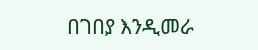በገበያ እንዲመራ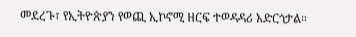መደረጉ፣ የኢትዮጵያን የወጪ ኢኮኖሚ ዘርፍ ተወዳዳሪ አድርጎታል።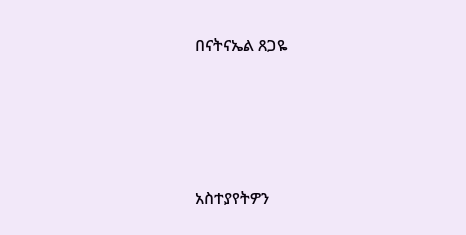በናትናኤል ጸጋዬ







አስተያየትዎን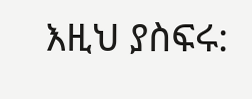እዚህ ያስፍሩ: